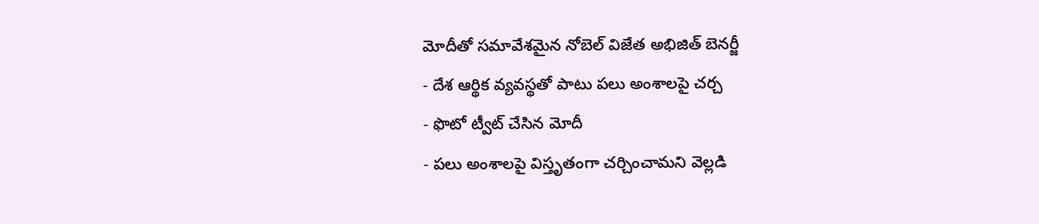మోదీతో సమావేశమైన నోబెల్ విజేత అభిజిత్ బెనర్జీ
- దేశ ఆర్థిక వ్యవస్థతో పాటు పలు అంశాలపై చర్చ
- ఫొటో ట్వీట్ చేసిన మోదీ
- పలు అంశాలపై విస్తృతంగా చర్చించామని వెల్లడి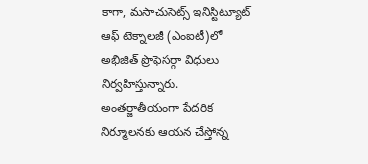కాగా, మసాచుసెట్స్ ఇనిస్టిట్యూట్ ఆఫ్ టెక్నాలజీ (ఎంఐటీ)లో అభిజిత్ ప్రొఫెసర్గా విధులు నిర్వహిస్తున్నారు. అంతర్జాతీయంగా పేదరిక నిర్మూలనకు ఆయన చేస్తోన్న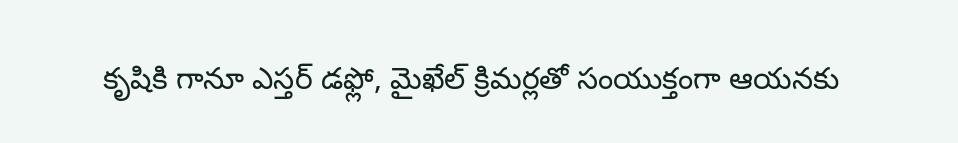కృషికి గానూ ఎస్తర్ డఫ్లో, మైఖేల్ క్రిమర్లతో సంయుక్తంగా ఆయనకు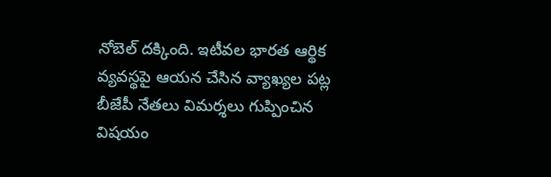నోబెల్ దక్కింది. ఇటీవల భారత ఆర్థిక వ్యవస్థపై ఆయన చేసిన వ్యాఖ్యల పట్ల బీజేపీ నేతలు విమర్శలు గుప్పించిన విషయం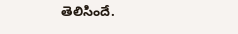తెలిసిందే.